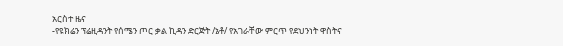አርስተ ዜና
-የዩክሬን ፕሬዚዳንት የሰሜን ጦር ቃል ኪዳን ድርጅት /ኔቶ/ የአገራቸው ምርጥ የደህንነት ዋስትና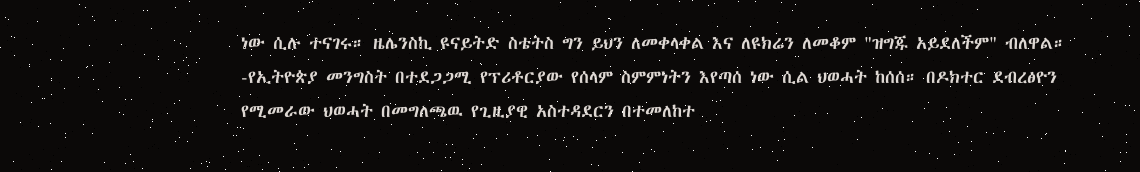ነው ሲሉ ተናገሩ። ዜሌንስኪ ዩናይትድ ስቴትስ ግን ይህን ለመቀላቀል እና ለዩክሬን ለመቆም "ዝግጁ አይደለችም" ብለዋል።
-የኢትዮጵያ መንግስት በተደጋጋሚ የፕሪቶርያው የሰላም ስምምነትን እየጣሰ ነው ሲል ህወሓት ከሰሰ። በዶክተር ደብረፅዮን የሚመራው ህወሓት በመግለጫዉ የጊዚያዊ አስተዳደርን በተመለከተ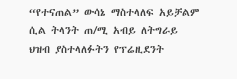“የተናጠል” ውሳኔ ማስተላለፍ አይቻልም ሲል ትላንት ጠ/ሚ አብይ ለትግራይ ህዝብ ያስተላለፉትን የፕሬዚደንት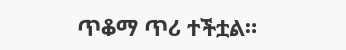ጥቆማ ጥሪ ተችቷል።